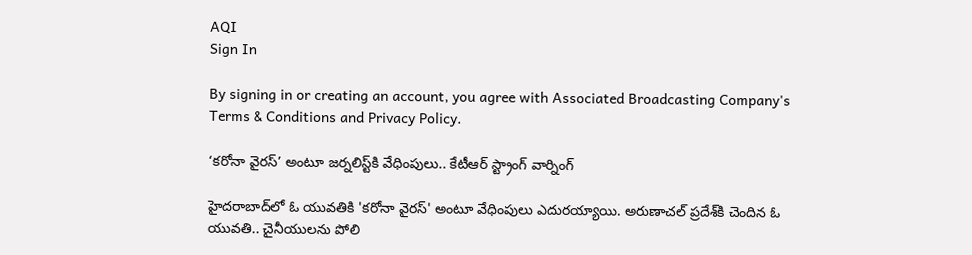AQI
Sign In

By signing in or creating an account, you agree with Associated Broadcasting Company's Terms & Conditions and Privacy Policy.

‘కరోనా వైరస్’ అంటూ జర్నలిస్ట్‌కి వేధింపులు.. కేటీఆర్ స్ట్రాంగ్ వార్నింగ్

హైదరాబాద్‌లో ఓ యువతికి 'కరోనా వైరస్' అంటూ వేధింపులు ఎదురయ్యాయి. అరుణాచల్ ప్రదేశ్‌కి చెందిన ఓ యువతి.. చైనీయులను పోలి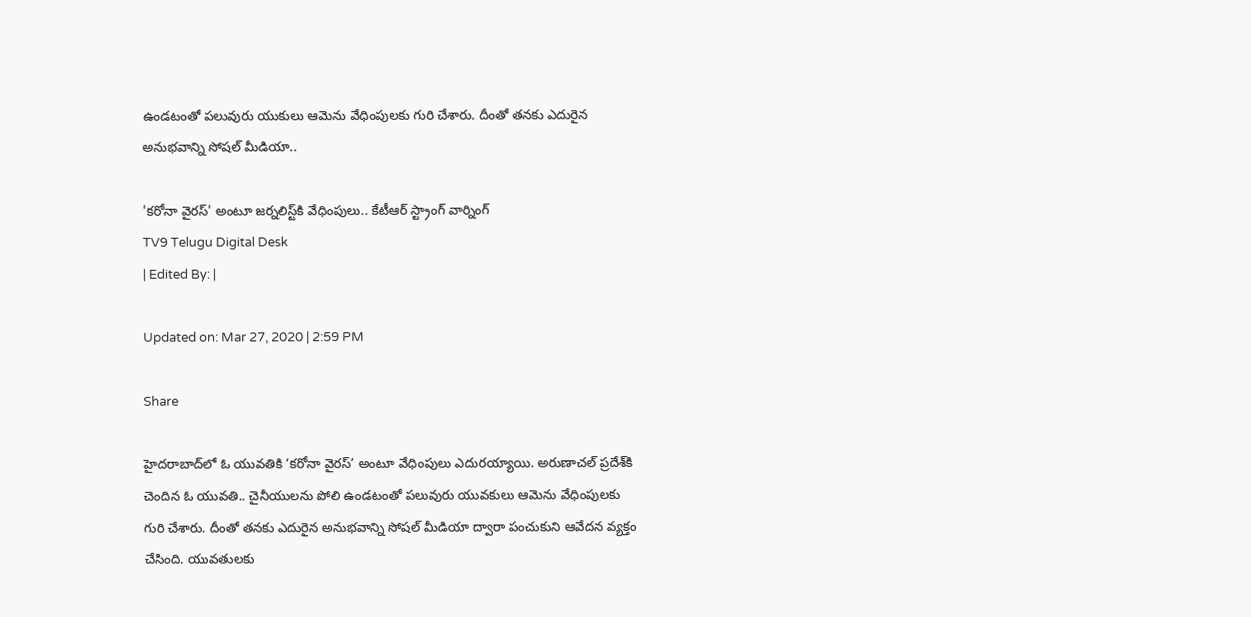ఉండటంతో పలువురు యుకులు ఆమెను వేధింపులకు గురి చేశారు. దీంతో తనకు ఎదురైన అనుభవాన్ని సోషల్ మీడియా..

'కరోనా వైరస్' అంటూ జర్నలిస్ట్‌కి వేధింపులు.. కేటీఆర్ స్ట్రాంగ్ వార్నింగ్
TV9 Telugu Digital Desk
| Edited By: |

Updated on: Mar 27, 2020 | 2:59 PM

Share

హైదరాబాద్‌లో ఓ యువతికి ‘కరోనా వైరస్’ అంటూ వేధింపులు ఎదురయ్యాయి. అరుణాచల్ ప్రదేశ్‌కి చెందిన ఓ యువతి.. చైనీయులను పోలి ఉండటంతో పలువురు యువకులు ఆమెను వేధింపులకు గురి చేశారు. దీంతో తనకు ఎదురైన అనుభవాన్ని సోషల్ మీడియా ద్వారా పంచుకుని ఆవేదన వ్యక్తం చేసింది. యువతులకు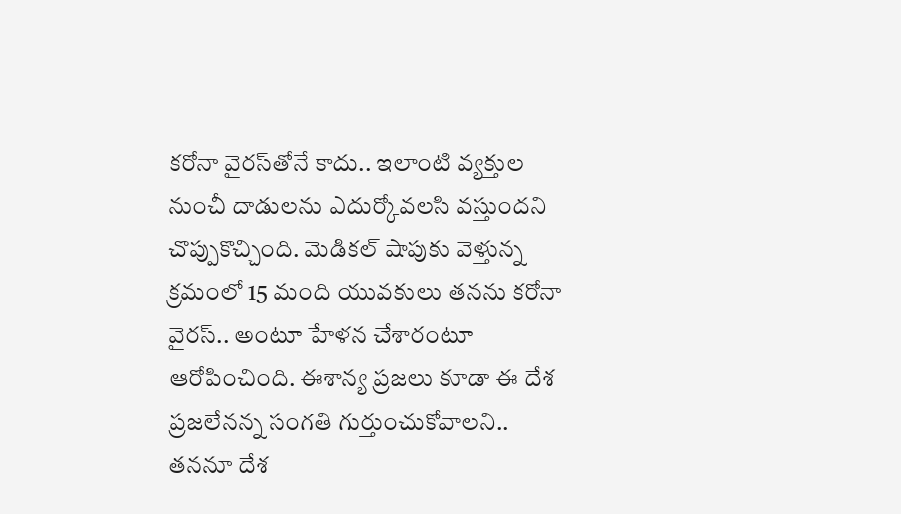కరోనా వైరస్‌తోనే కాదు.. ఇలాంటి వ్యక్తుల నుంచీ దాడులను ఎదుర్కోవలసి వస్తుందని చొప్పుకొచ్చింది. మెడికల్ షాపుకు వెళ్తున్న క్రమంలో 15 మంది యువకులు తనను కరోనా వైరస్.. అంటూ హేళన చేశారంటూ ఆరోపించింది. ఈశాన్య ప్రజలు కూడా ఈ దేశ ప్రజలేనన్న సంగతి గుర్తుంచుకోవాలని.. తననూ దేశ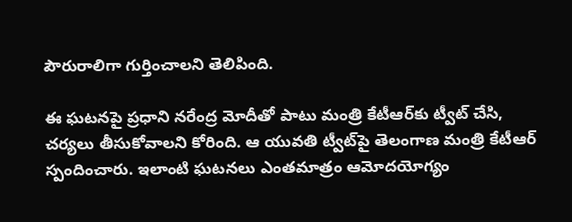పౌరురాలిగా గుర్తించాలని తెలిపింది.

ఈ ఘటనపై ప్రధాని నరేంద్ర మోదీతో పాటు మంత్రి కేటీఆర్‌కు ట్వీట్ చేసి, చర్యలు తీసుకోవాలని కోరింది. ఆ యువతి ట్వీట్‌పై తెలంగాణ మంత్రి కేటీఆర్ స్పందించారు. ఇలాంటి ఘటనలు ఎంతమాత్రం ఆమోదయోగ్యం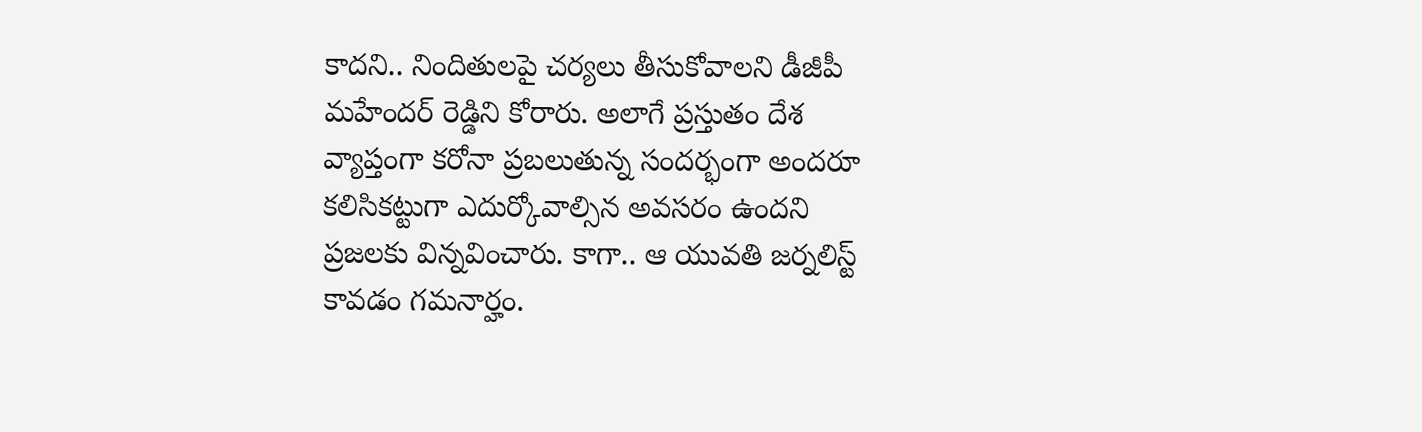కాదని.. నిందితులపై చర్యలు తీసుకోవాలని డీజీపీ మహేందర్ రెడ్డిని కోరారు. అలాగే ప్రస్తుతం దేశ వ్యాప్తంగా కరోనా ప్రబలుతున్న సందర్భంగా అందరూ కలిసికట్టుగా ఎదుర్కోవాల్సిన అవసరం ఉందని ప్రజలకు విన్నవించారు. కాగా.. ఆ యువతి జర్నలిస్ట్ కావడం గమనార్హం.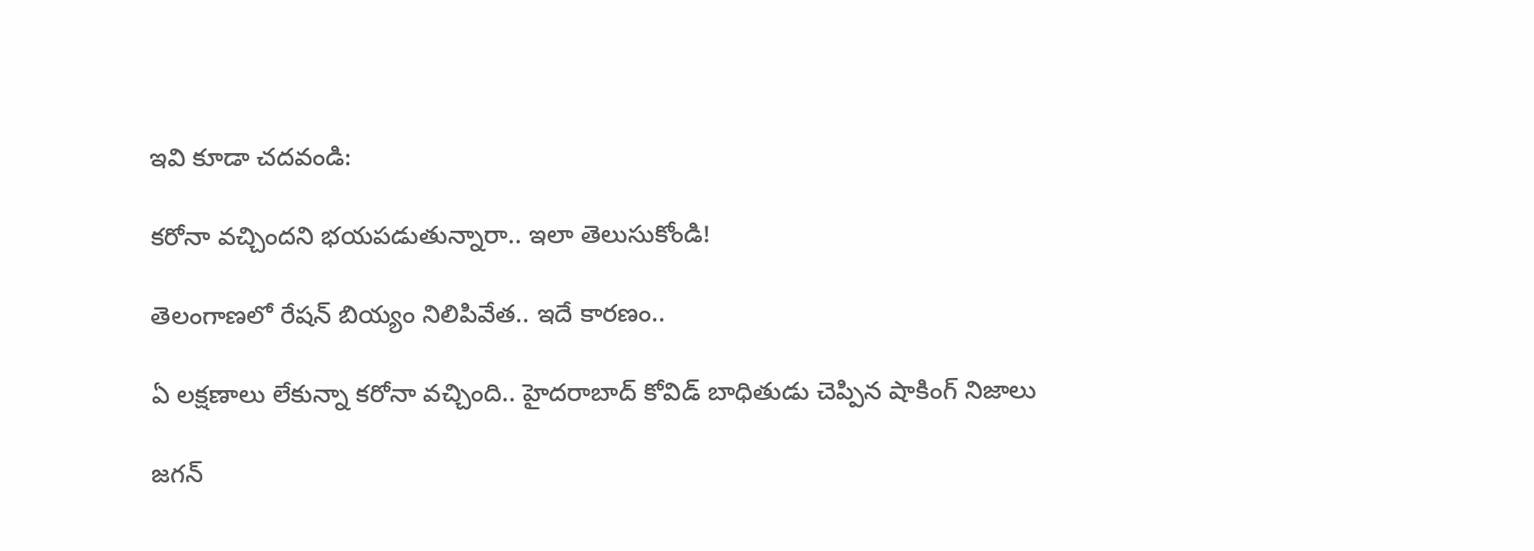ఇవి కూడా చదవండి:

కరోనా వచ్చిందని భయపడుతున్నారా.. ఇలా తెలుసుకోండి!

తెలంగాణలో రేషన్ బియ్యం నిలిపివేత.. ఇదే కారణం..

ఏ లక్షణాలు లేకున్నా కరోనా వచ్చింది.. హైదరాబాద్ కోవిడ్ బాధితుడు చెప్పిన షాకింగ్ నిజాలు

జగన్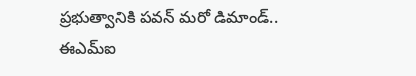ప్రభుత్వానికి పవన్ మరో డిమాండ్.. ఈఎమ్‌ఐ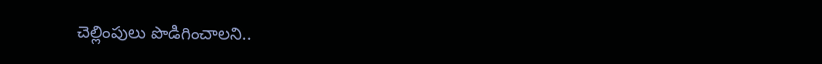చెల్లింపులు పొడిగించాలని..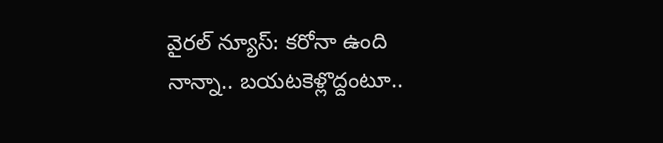వైరల్ న్యూస్: కరోనా ఉంది నాన్నా.. బయటకెళ్లొద్దంటూ..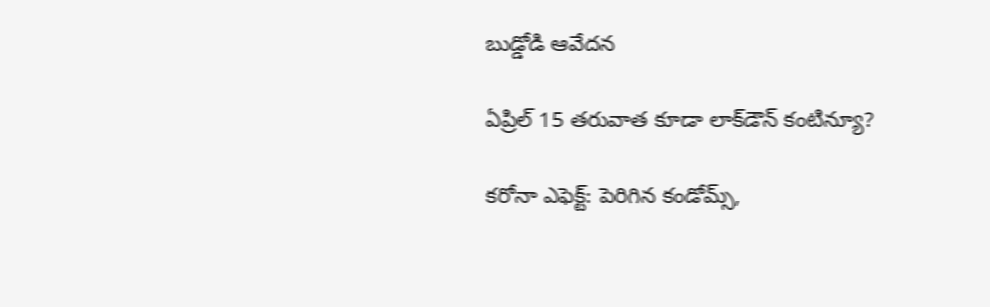బుడ్డోడి ఆవేదన

ఏప్రిల్ 15 తరువాత కూడా లాక్‌డౌన్ కంటిన్యూ?

కరోనా ఎఫెక్ట్: పెరిగిన కండోమ్స్,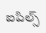ఐపిల్స్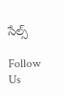సేల్స్

Follow Us